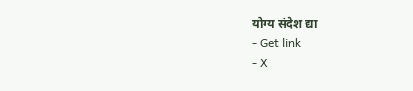योग्य संदेश द्या
- Get link
- X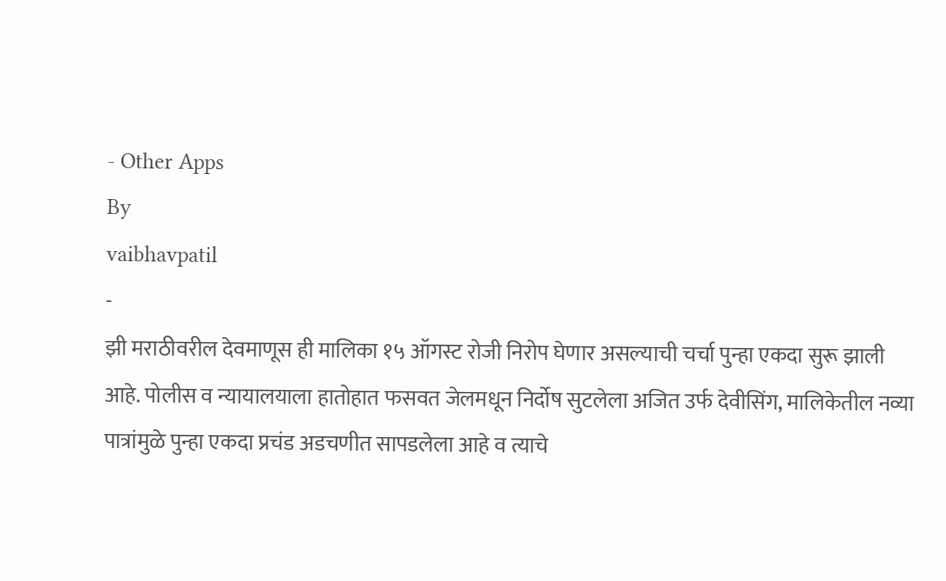- Other Apps
By
vaibhavpatil
-
झी मराठीवरील देवमाणूस ही मालिका १५ ऑगस्ट रोजी निरोप घेणार असल्याची चर्चा पुन्हा एकदा सुरू झाली आहे. पोलीस व न्यायालयाला हातोहात फसवत जेलमधून निर्दोष सुटलेला अजित उर्फ देवीसिंग, मालिकेतील नव्या पात्रांमुळे पुन्हा एकदा प्रचंड अडचणीत सापडलेला आहे व त्याचे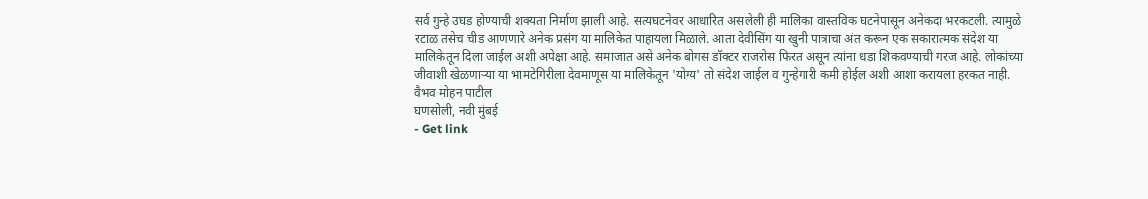सर्व गुन्हे उघड होण्याची शक्यता निर्माण झाली आहे. सत्यघटनेवर आधारित असलेली ही मालिका वास्तविक घटनेपासून अनेकदा भरकटली. त्यामुळे रटाळ तसेच चीड आणणारे अनेक प्रसंग या मालिकेत पाहायला मिळाले. आता देवीसिंग या खुनी पात्राचा अंत करून एक सकारात्मक संदेश या मालिकेतून दिला जाईल अशी अपेक्षा आहे. समाजात असे अनेक बोगस डॉक्टर राजरोस फिरत असून त्यांना धडा शिकवण्याची गरज आहे. लोकांच्या जीवाशी खेळणाऱ्या या भामटेगिरीला देवमाणूस या मालिकेतून 'योग्य' तो संदेश जाईल व गुन्हेगारी कमी होईल अशी आशा करायला हरकत नाही.
वैभव मोहन पाटील
घणसोली, नवी मुंबई
- Get link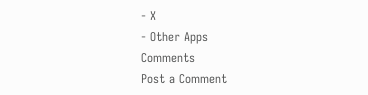- X
- Other Apps
Comments
Post a Comment